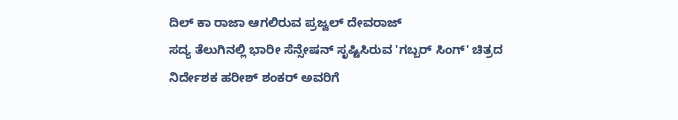ದಿಲ್ ಕಾ ರಾಜಾ ಆಗಲಿರುವ ಪ್ರಜ್ವಲ್ ದೇವರಾಜ್
ಸದ್ಯ ತೆಲುಗಿನಲ್ಲಿ ಭಾರೀ ಸೆನ್ಸೇಷನ್ ಸೃಷ್ಟಿಸಿರುವ 'ಗಬ್ಬರ್ ಸಿಂಗ್' ಚಿತ್ರದ ನಿರ್ದೇಶಕ ಹರೀಶ್ ಶಂಕರ್ ಅವರಿಗೆ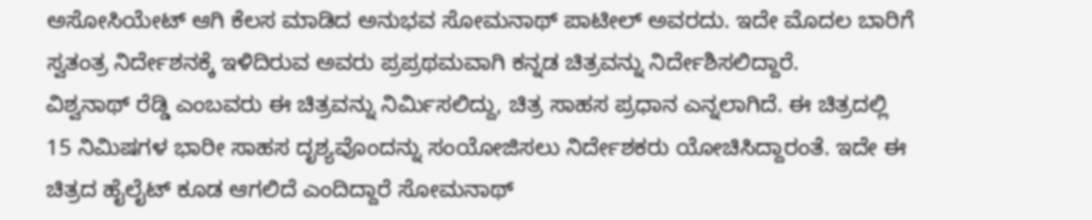ಅಸೋಸಿಯೇಟ್ ಆಗಿ ಕೆಲಸ ಮಾಡಿದ ಅನುಭವ ಸೋಮನಾಥ್ ಪಾಟೀಲ್ ಅವರದು. ಇದೇ ಮೊದಲ ಬಾರಿಗೆ ಸ್ವತಂತ್ರ ನಿರ್ದೇಶನಕ್ಕೆ ಇಳಿದಿರುವ ಅವರು ಪ್ರಪ್ರಥಮವಾಗಿ ಕನ್ನಡ ಚಿತ್ರವನ್ನು ನಿರ್ದೇಶಿಸಲಿದ್ದಾರೆ.
ವಿಶ್ವನಾಥ್ ರೆಡ್ಡಿ ಎಂಬವರು ಈ ಚಿತ್ರವನ್ನು ನಿರ್ಮಿಸಲಿದ್ದು, ಚಿತ್ರ ಸಾಹಸ ಪ್ರಧಾನ ಎನ್ನಲಾಗಿದೆ. ಈ ಚಿತ್ರದಲ್ಲಿ 15 ನಿಮಿಷಗಳ ಭಾರೀ ಸಾಹಸ ದೃಶ್ಯವೊಂದನ್ನು ಸಂಯೋಜಿಸಲು ನಿರ್ದೇಶಕರು ಯೋಚಿಸಿದ್ದಾರಂತೆ. ಇದೇ ಈ ಚಿತ್ರದ ಹೈಲೈಟ್ ಕೂಡ ಆಗಲಿದೆ ಎಂದಿದ್ದಾರೆ ಸೋಮನಾಥ್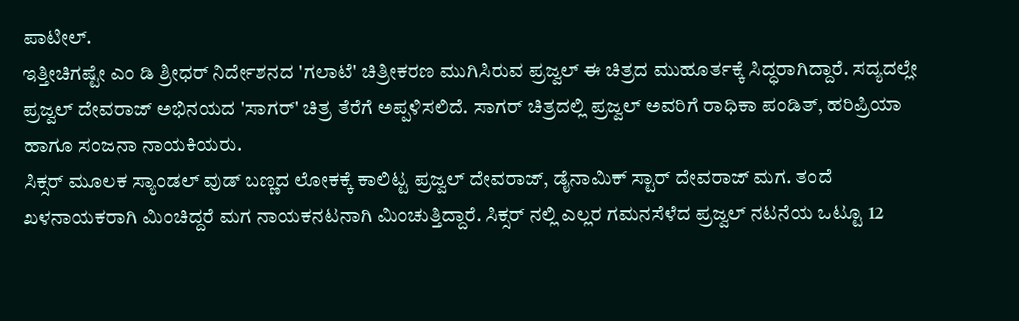ಪಾಟೀಲ್.
ಇತ್ತೀಚಿಗಷ್ಟೇ ಎಂ ಡಿ ಶ್ರೀಧರ್ ನಿರ್ದೇಶನದ 'ಗಲಾಟೆ' ಚಿತ್ರೀಕರಣ ಮುಗಿಸಿರುವ ಪ್ರಜ್ವಲ್ ಈ ಚಿತ್ರದ ಮುಹೂರ್ತಕ್ಕೆ ಸಿದ್ಧರಾಗಿದ್ದಾರೆ. ಸದ್ಯದಲ್ಲೇ ಪ್ರಜ್ವಲ್ ದೇವರಾಜ್ ಅಭಿನಯದ 'ಸಾಗರ್' ಚಿತ್ರ ತೆರೆಗೆ ಅಪ್ಪಳಿಸಲಿದೆ. ಸಾಗರ್ ಚಿತ್ರದಲ್ಲಿ ಪ್ರಜ್ವಲ್ ಅವರಿಗೆ ರಾಧಿಕಾ ಪಂಡಿತ್, ಹರಿಪ್ರಿಯಾ ಹಾಗೂ ಸಂಜನಾ ನಾಯಕಿಯರು.
ಸಿಕ್ಸರ್ ಮೂಲಕ ಸ್ಯಾಂಡಲ್ ವುಡ್ ಬಣ್ಣದ ಲೋಕಕ್ಕೆ ಕಾಲಿಟ್ಟ ಪ್ರಜ್ವಲ್ ದೇವರಾಜ್, ಡೈನಾಮಿಕ್ ಸ್ಟಾರ್ ದೇವರಾಜ್ ಮಗ. ತಂದೆ ಖಳನಾಯಕರಾಗಿ ಮಿಂಚಿದ್ದರೆ ಮಗ ನಾಯಕನಟನಾಗಿ ಮಿಂಚುತ್ತಿದ್ದಾರೆ. ಸಿಕ್ಸರ್ ನಲ್ಲಿ ಎಲ್ಲರ ಗಮನಸೆಳೆದ ಪ್ರಜ್ವಲ್ ನಟನೆಯ ಒಟ್ಟೂ 12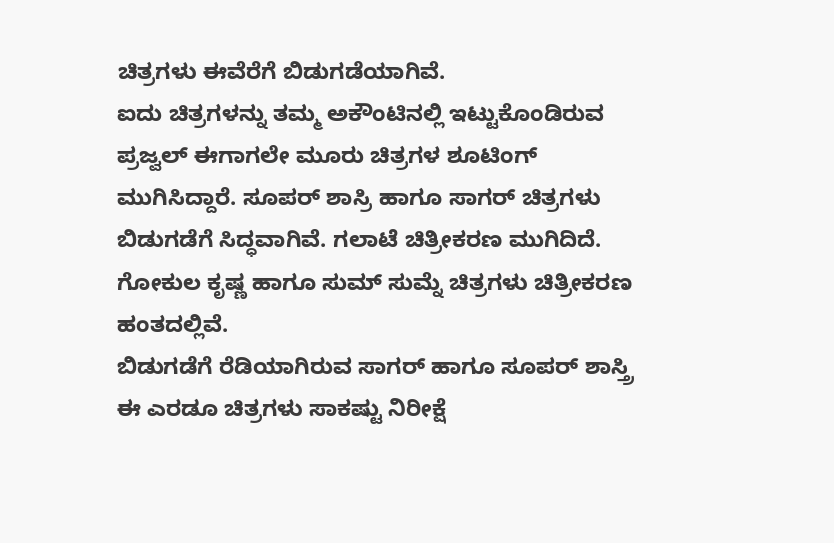ಚಿತ್ರಗಳು ಈವೆರೆಗೆ ಬಿಡುಗಡೆಯಾಗಿವೆ.
ಐದು ಚಿತ್ರಗಳನ್ನು ತಮ್ಮ ಅಕೌಂಟಿನಲ್ಲಿ ಇಟ್ಟುಕೊಂಡಿರುವ ಪ್ರಜ್ವಲ್ ಈಗಾಗಲೇ ಮೂರು ಚಿತ್ರಗಳ ಶೂಟಿಂಗ್ ಮುಗಿಸಿದ್ದಾರೆ. ಸೂಪರ್ ಶಾಸ್ರಿ ಹಾಗೂ ಸಾಗರ್ ಚಿತ್ರಗಳು ಬಿಡುಗಡೆಗೆ ಸಿದ್ಧವಾಗಿವೆ. ಗಲಾಟೆ ಚಿತ್ರೀಕರಣ ಮುಗಿದಿದೆ. ಗೋಕುಲ ಕೃಷ್ಣ ಹಾಗೂ ಸುಮ್ ಸುಮ್ನೆ ಚಿತ್ರಗಳು ಚಿತ್ರೀಕರಣ ಹಂತದಲ್ಲಿವೆ.
ಬಿಡುಗಡೆಗೆ ರೆಡಿಯಾಗಿರುವ ಸಾಗರ್ ಹಾಗೂ ಸೂಪರ್ ಶಾಸ್ತ್ರಿ ಈ ಎರಡೂ ಚಿತ್ರಗಳು ಸಾಕಷ್ಟು ನಿರೀಕ್ಷೆ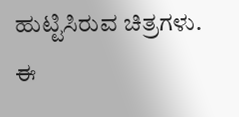ಹುಟ್ಟಿಸಿರುವ ಚಿತ್ರಗಳು. ಈ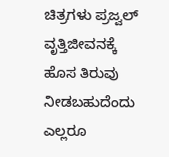ಚಿತ್ರಗಳು ಪ್ರಜ್ವಲ್ ವೃತ್ತಿಜೀವನಕ್ಕೆ ಹೊಸ ತಿರುವು ನೀಡಬಹುದೆಂದು ಎಲ್ಲರೂ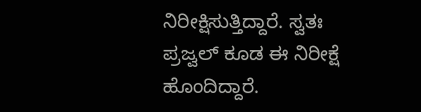ನಿರೀಕ್ಷಿಸುತ್ತಿದ್ದಾರೆ. ಸ್ವತಃ ಪ್ರಜ್ವಲ್ ಕೂಡ ಈ ನಿರೀಕ್ಷೆ ಹೊಂದಿದ್ದಾರೆ.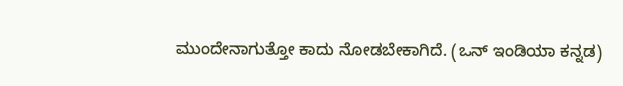ಮುಂದೇನಾಗುತ್ತೋ ಕಾದು ನೋಡಬೇಕಾಗಿದೆ. (ಒನ್ ಇಂಡಿಯಾ ಕನ್ನಡ)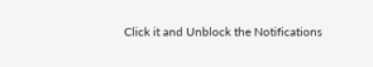Click it and Unblock the Notifications